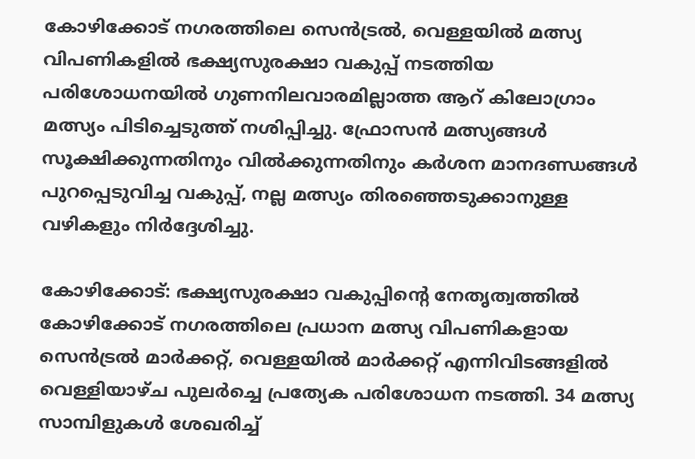കോഴിക്കോട് നഗരത്തിലെ സെന്‍ട്രല്‍, വെള്ളയില്‍ മത്സ്യ വിപണികളില്‍ ഭക്ഷ്യസുരക്ഷാ വകുപ്പ് നടത്തിയ പരിശോധനയില്‍ ഗുണനിലവാരമില്ലാത്ത ആറ് കിലോഗ്രാം മത്സ്യം പിടിച്ചെടുത്ത് നശിപ്പിച്ചു. ഫ്രോസൻ മത്സ്യങ്ങൾ സൂക്ഷിക്കുന്നതിനും വിൽക്കുന്നതിനും കർശന മാനദണ്ഡങ്ങൾ പുറപ്പെടുവിച്ച വകുപ്പ്, നല്ല മത്സ്യം തിരഞ്ഞെടുക്കാനുള്ള വഴികളും നിർദ്ദേശിച്ചു.

കോഴിക്കോട്: ഭക്ഷ്യസുരക്ഷാ വകുപ്പിന്‍റെ നേതൃത്വത്തില്‍ കോഴിക്കോട് നഗരത്തിലെ പ്രധാന മത്സ്യ വിപണികളായ സെന്‍ട്രല്‍ മാര്‍ക്കറ്റ്, വെള്ളയില്‍ മാര്‍ക്കറ്റ് എന്നിവിടങ്ങളില്‍ വെള്ളിയാഴ്ച പുലര്‍ച്ചെ പ്രത്യേക പരിശോധന നടത്തി. 34 മത്സ്യ സാമ്പിളുകള്‍ ശേഖരിച്ച്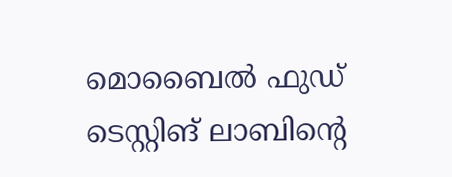മൊബൈല്‍ ഫുഡ് ടെസ്റ്റിങ് ലാബിന്‍റെ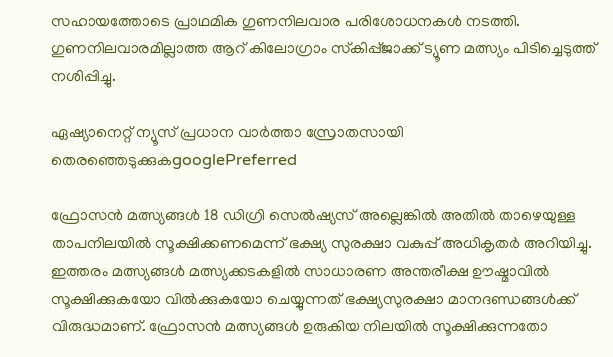സഹായത്തോടെ പ്രാഥമിക ഗുണനിലവാര പരിശോധനകള്‍ നടത്തി. ഗുണനിലവാരമില്ലാത്ത ആറ് കിലോഗ്രാം സ്‌കിപ്പ്ജാക്ക് ട്യൂണ മത്സ്യം പിടിച്ചെടുത്ത് നശിപ്പിച്ചു.

ഏഷ്യാനെറ്റ് ന്യൂസ് പ്രധാന വാർത്താ സ്രോതസായി തെരഞ്ഞെടുക്കുകgooglePreferred

ഫ്രോസന്‍ മത്സ്യങ്ങള്‍ 18 ഡിഗ്രി സെല്‍ഷ്യസ് അല്ലെങ്കില്‍ അതില്‍ താഴെയുള്ള താപനിലയില്‍ സൂക്ഷിക്കണമെന്ന് ഭക്ഷ്യ സുരക്ഷാ വകുപ്പ് അധികൃതര്‍ അറിയിച്ചു. ഇത്തരം മത്സ്യങ്ങള്‍ മത്സ്യക്കടകളില്‍ സാധാരണ അന്തരീക്ഷ ഊഷ്മാവില്‍ സൂക്ഷിക്കുകയോ വില്‍ക്കുകയോ ചെയ്യുന്നത് ഭക്ഷ്യസുരക്ഷാ മാനദണ്ഡങ്ങള്‍ക്ക് വിരുദ്ധമാണ്. ഫ്രോസന്‍ മത്സ്യങ്ങള്‍ ഉരുകിയ നിലയില്‍ സൂക്ഷിക്കുന്നതോ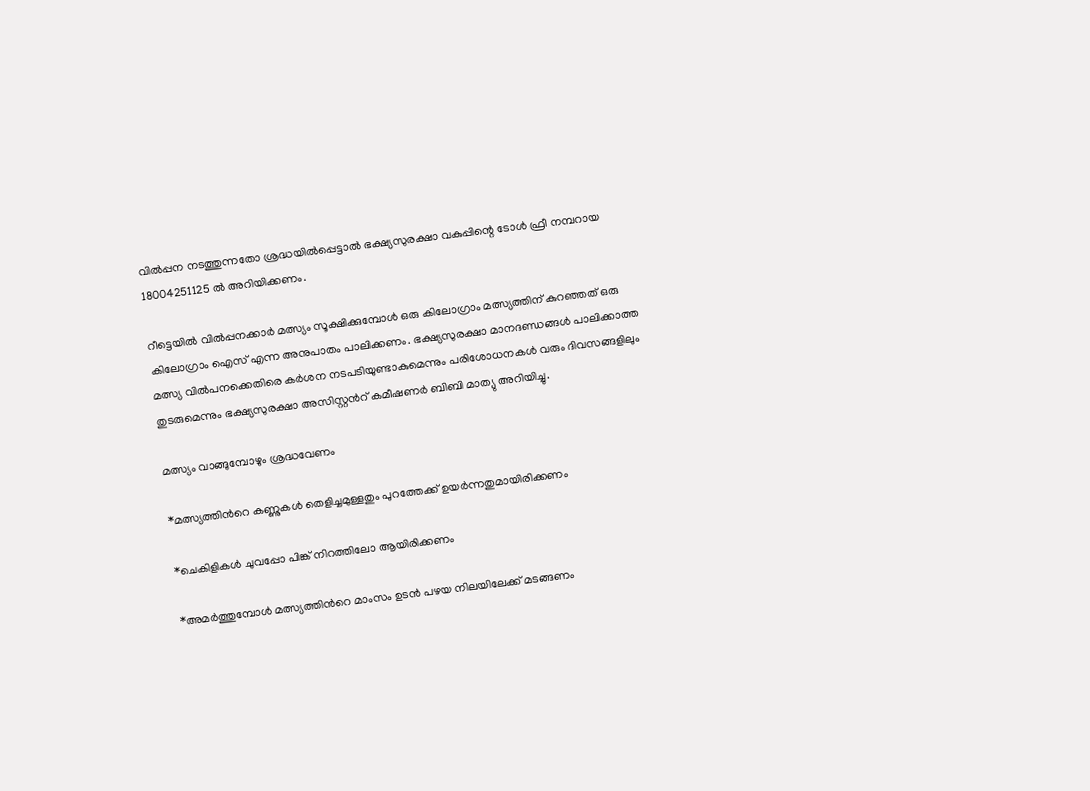വില്‍പ്പന നടത്തുന്നതോ ശ്രദ്ധയില്‍പ്പെട്ടാല്‍ ഭക്ഷ്യസുരക്ഷാ വകുപ്പിന്റെ ടോള്‍ ഫ്രീ നമ്പറായ 18004251125 ല്‍ അറിയിക്കണം.

റീട്ടെയില്‍ വില്‍പ്പനക്കാര്‍ മത്സ്യം സൂക്ഷിക്കുമ്പോള്‍ ഒരു കിലോഗ്രാം മത്സ്യത്തിന് കുറഞ്ഞത് ഒരു കിലോഗ്രാം ഐസ് എന്ന അനുപാതം പാലിക്കണം. ഭക്ഷ്യസുരക്ഷാ മാനദണ്ഡങ്ങള്‍ പാലിക്കാത്ത മത്സ്യ വില്‍പനക്കെതിരെ കര്‍ശന നടപടിയുണ്ടാകുമെന്നും പരിശോധനകള്‍ വരും ദിവസങ്ങളിലും തുടരുമെന്നും ഭക്ഷ്യസുരക്ഷാ അസിസ്റ്റന്‍റ് കമീഷണര്‍ ബിബി മാത്യു അറിയിച്ചു.

മത്സ്യം വാങ്ങുമ്പോഴും ശ്രദ്ധവേണം

*മത്സ്യത്തിന്‍റെ കണ്ണുകള്‍ തെളിച്ചമുള്ളതും പുറത്തേക്ക് ഉയര്‍ന്നതുമായിരിക്കണം

*ചെകിളികള്‍ ചുവപ്പോ പിങ്ക് നിറത്തിലോ ആയിരിക്കണം

*അമര്‍ത്തുമ്പോള്‍ മത്സ്യത്തിന്‍റെ മാംസം ഉടന്‍ പഴയ നിലയിലേക്ക് മടങ്ങണം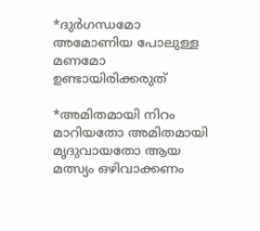*ദുര്‍ഗന്ധമോ അമോണിയ പോലുള്ള മണമോ ഉണ്ടായിരിക്കരുത്

*അമിതമായി നിറം മാറിയതോ അമിതമായി മൃദുവായതോ ആയ മത്സ്യം ഒഴിവാക്കണം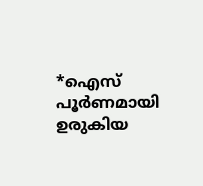*ഐസ് പൂര്‍ണമായി ഉരുകിയ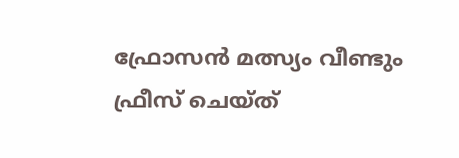ഫ്രോസന്‍ മത്സ്യം വീണ്ടും ഫ്രീസ് ചെയ്ത്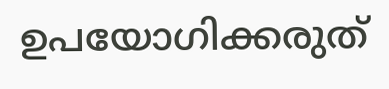ഉപയോഗിക്കരുത്